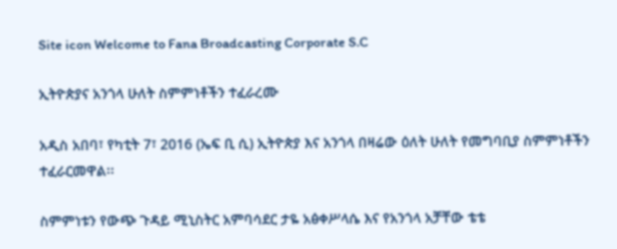Site icon Welcome to Fana Broadcasting Corporate S.C

ኢትዮጵያና አንጎላ ሁለት ስምምነቶችን ተፈራረሙ

አዲስ አበባ፣ የካቲት 7፣ 2016 (ኤፍ ቢ ሲ) ኢትዮጵያ እና አንጎላ በዛሬው ዕለት ሁለት የመግባቢያ ስምምነቶችን ተፈራርመዋል፡፡

ስምምነቱን የውጭ ጉዳይ ሚኒስትር አምባሳደር ታዬ አፅቀሥላሴ እና የአንጎላ አቻቸው ቴቴ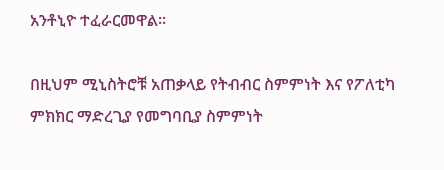አንቶኒዮ ተፈራርመዋል፡፡

በዚህም ሚኒስትሮቹ አጠቃላይ የትብብር ስምምነት እና የፖለቲካ ምክክር ማድረጊያ የመግባቢያ ስምምነት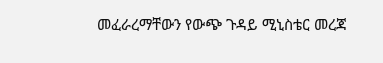መፈራረማቸውን የውጭ ጉዳይ ሚኒስቴር መረጃ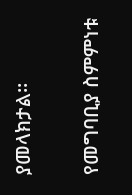ያመላክታል፡፡

የመግባቢያ ስምምነቱ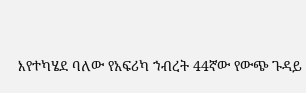እየተካሄደ ባለው የአፍሪካ ኀብረት 44ኛው የውጭ ጉዳይ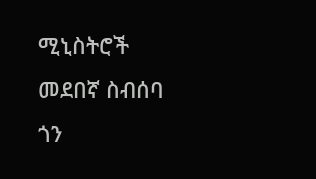ሚኒስትሮች መደበኛ ስብሰባ ጎን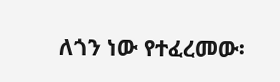ለጎን ነው የተፈረመው፡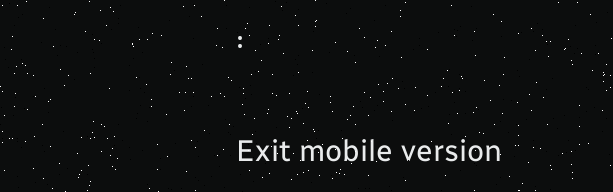፡

Exit mobile version